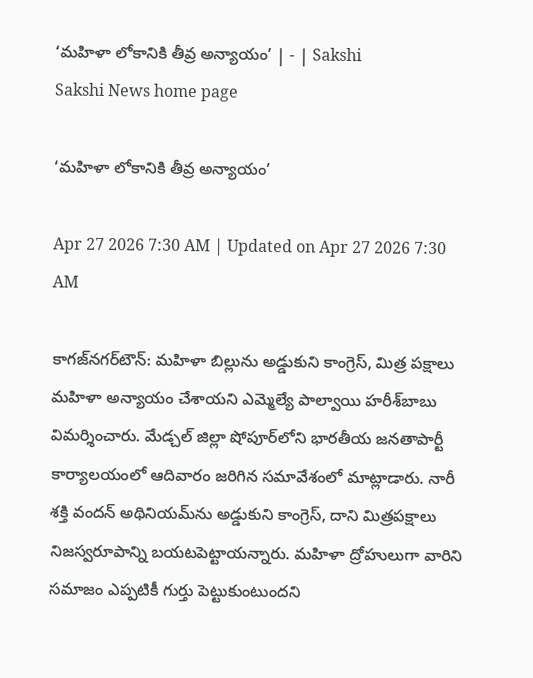‘మహిళా లోకానికి తీవ్ర అన్యాయం’ | - | Sakshi
Sakshi News home page

‘మహిళా లోకానికి తీవ్ర అన్యాయం’

Apr 27 2026 7:30 AM | Updated on Apr 27 2026 7:30 AM

కాగజ్‌నగర్‌టౌన్‌: మహిళా బిల్లును అడ్డుకుని కాంగ్రెస్‌, మిత్ర పక్షాలు మహిళా అన్యాయం చేశాయని ఎమ్మెల్యే పాల్వాయి హరీశ్‌బాబు విమర్శించారు. మేడ్చల్‌ జిల్లా షోపూర్‌లోని భారతీయ జనతాపార్టీ కార్యాలయంలో ఆదివారం జరిగిన సమావేశంలో మాట్లాడారు. నారీ శక్తి వందన్‌ అథినియమ్‌ను అడ్డుకుని కాంగ్రెస్‌, దాని మిత్రపక్షాలు నిజస్వరూపాన్ని బయటపెట్టాయన్నారు. మహిళా ద్రోహులుగా వారిని సమాజం ఎప్పటికీ గుర్తు పెట్టుకుంటుందని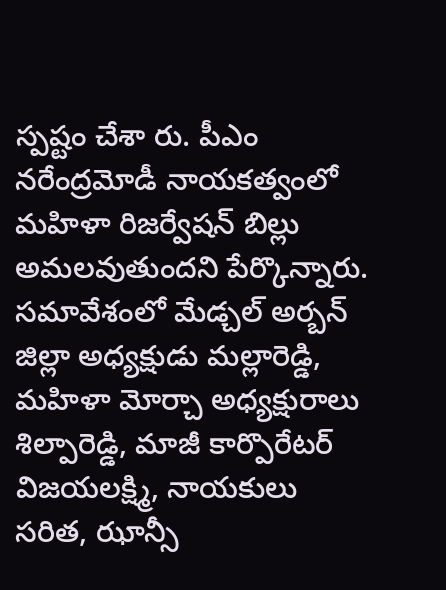స్పష్టం చేశా రు. పీఎం నరేంద్రమోడీ నాయకత్వంలో మహిళా రిజర్వేషన్‌ బిల్లు అమలవుతుందని పేర్కొన్నారు. సమావేశంలో మేడ్చల్‌ అర్బన్‌ జిల్లా అధ్యక్షుడు మల్లారెడ్డి, మహిళా మోర్చా అధ్యక్షురాలు శిల్పారెడ్డి, మాజీ కార్పొరేటర్‌ విజయలక్ష్మి, నాయకులు సరిత, ఝాన్సీ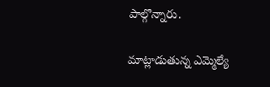పాల్గొన్నారు.

మాట్లాడుతున్న ఎమ్మెల్యే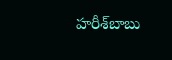హరీశ్‌బాబు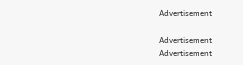Advertisement

Advertisement
Advertisement